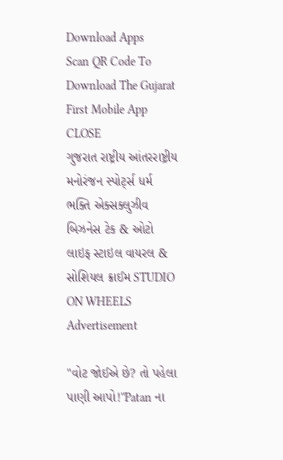Download Apps
Scan QR Code To Download The Gujarat First Mobile App CLOSE
ગુજરાત રાષ્ટ્રીય આંતરરાષ્ટ્રીય મનોરંજન સ્પોર્ટ્સ ધર્મ ભક્તિ એક્સક્લુઝીવ બિઝનેસ ટેક & ઓટો લાઇફ સ્ટાઇલ વાયરલ & સોશિયલ ક્રાઈમ STUDIO ON WHEELS
Advertisement

"વોટ જોઈએ છે? તો પહેલા પાણી આપો!"Patan ના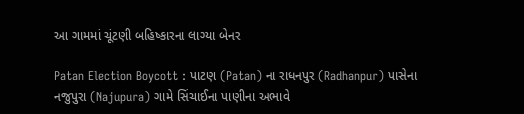આ ગામમાં ચૂંટણી બહિષ્કારના લાગ્યા બેનર

Patan Election Boycott : પાટણ (Patan) ના રાધનપુર (Radhanpur) પાસેના નજુપુરા (Najupura) ગામે સિંચાઈના પાણીના અભાવે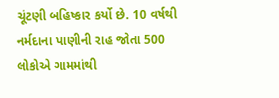ચૂંટણી બહિષ્કાર કર્યો છે. 10 વર્ષથી નર્મદાના પાણીની રાહ જોતા 500 લોકોએ ગામમાંથી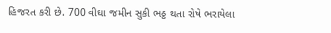હિજરત કરી છે. 700 વીઘા જમીન સુકી ભઠ્ઠ થતા રોષે ભરાયેલા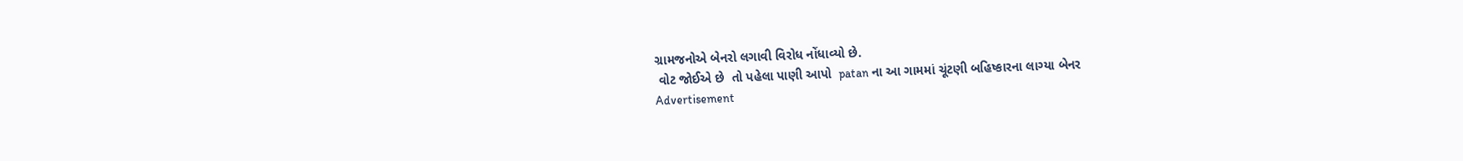ગ્રામજનોએ બેનરો લગાવી વિરોધ નોંધાવ્યો છે.
 વોટ જોઈએ છે  તો પહેલા પાણી આપો  patan ના આ ગામમાં ચૂંટણી બહિષ્કારના લાગ્યા બેનર
Advertisement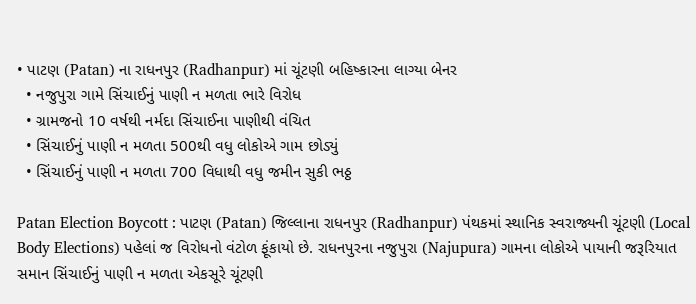• પાટણ (Patan) ના રાધનપુર (Radhanpur) માં ચૂંટણી બહિષ્કારના લાગ્યા બેનર
  • નજુપુરા ગામે સિંચાઈનું પાણી ન મળતા ભારે વિરોધ
  • ગ્રામજનો 10 વર્ષથી નર્મદા સિંચાઈના પાણીથી વંચિત
  • સિંચાઈનું પાણી ન મળતા 500થી વધુ લોકોએ ગામ છોડ્યું
  • સિંચાઈનું પાણી ન મળતા 700 વિધાથી વધુ જમીન સુકી ભઠ્ઠ

Patan Election Boycott : પાટણ (Patan) જિલ્લાના રાધનપુર (Radhanpur) પંથકમાં સ્થાનિક સ્વરાજ્યની ચૂંટણી (Local Body Elections) પહેલાં જ વિરોધનો વંટોળ ફૂંકાયો છે. રાધનપુરના નજુપુરા (Najupura) ગામના લોકોએ પાયાની જરૂરિયાત સમાન સિંચાઈનું પાણી ન મળતા એકસૂરે ચૂંટણી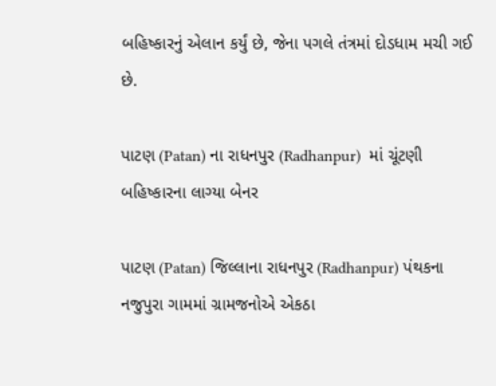બહિષ્કારનું એલાન કર્યું છે, જેના પગલે તંત્રમાં દોડધામ મચી ગઈ છે.

પાટણ (Patan) ના રાધનપુર (Radhanpur)  માં ચૂંટણી બહિષ્કારના લાગ્યા બેનર

પાટણ (Patan) જિલ્લાના રાધનપુર (Radhanpur) પંથકના નજુપુરા ગામમાં ગ્રામજનોએ એકઠા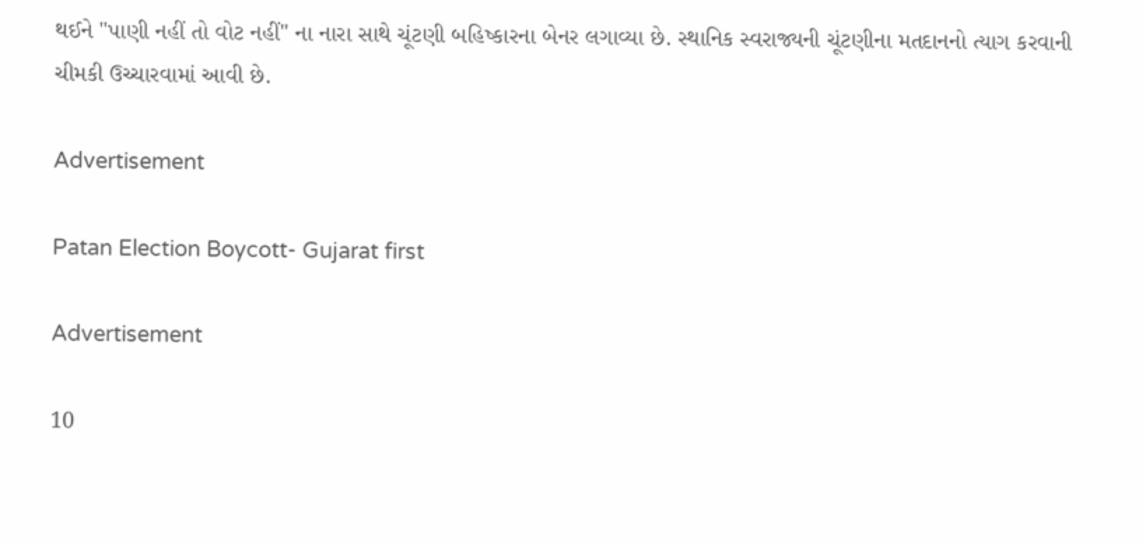થઈને "પાણી નહીં તો વોટ નહીં" ના નારા સાથે ચૂંટણી બહિષ્કારના બેનર લગાવ્યા છે. સ્થાનિક સ્વરાજ્યની ચૂંટણીના મતદાનનો ત્યાગ કરવાની ચીમકી ઉચ્ચારવામાં આવી છે.

Advertisement

Patan Election Boycott- Gujarat first

Advertisement

10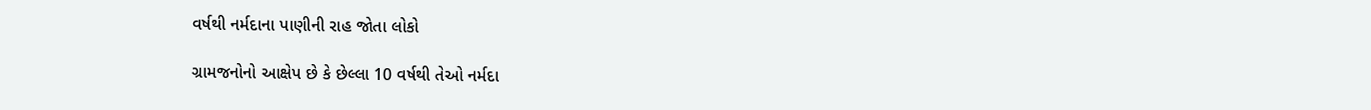વર્ષથી નર્મદાના પાણીની રાહ જોતા લોકો

ગ્રામજનોનો આક્ષેપ છે કે છેલ્લા 10 વર્ષથી તેઓ નર્મદા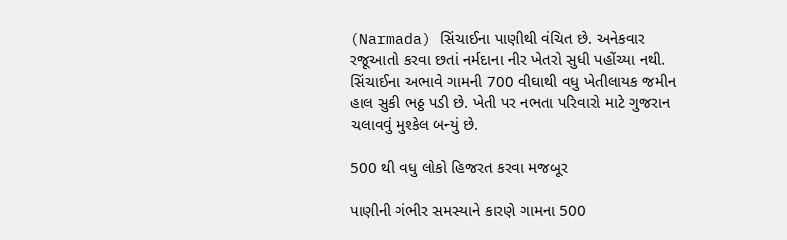(Narmada) સિંચાઈના પાણીથી વંચિત છે. અનેકવાર રજૂઆતો કરવા છતાં નર્મદાના નીર ખેતરો સુધી પહોંચ્યા નથી. સિંચાઈના અભાવે ગામની 700 વીઘાથી વધુ ખેતીલાયક જમીન હાલ સુકી ભઠ્ઠ પડી છે. ખેતી પર નભતા પરિવારો માટે ગુજરાન ચલાવવું મુશ્કેલ બન્યું છે.

500 થી વધુ લોકો હિજરત કરવા મજબૂર

પાણીની ગંભીર સમસ્યાને કારણે ગામના 500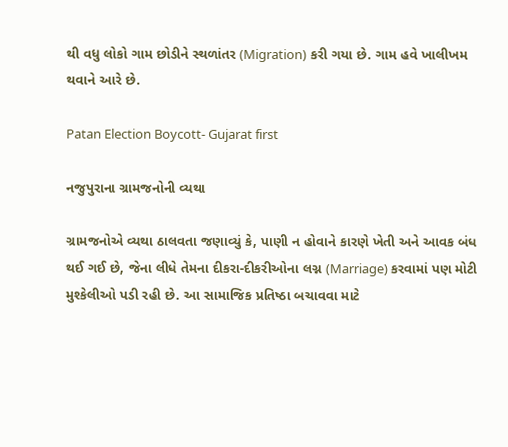થી વધુ લોકો ગામ છોડીને સ્થળાંતર (Migration) કરી ગયા છે. ગામ હવે ખાલીખમ થવાને આરે છે.

Patan Election Boycott- Gujarat first

નજુપુરાના ગ્રામજનોની વ્યથા

ગ્રામજનોએ વ્યથા ઠાલવતા જણાવ્યું કે, પાણી ન હોવાને કારણે ખેતી અને આવક બંધ થઈ ગઈ છે, જેના લીધે તેમના દીકરા-દીકરીઓના લગ્ન (Marriage) કરવામાં પણ મોટી મુશ્કેલીઓ પડી રહી છે. આ સામાજિક પ્રતિષ્ઠા બચાવવા માટે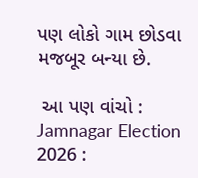પણ લોકો ગામ છોડવા મજબૂર બન્યા છે.

 આ પણ વાંચો :  Jamnagar Election 2026 :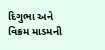દિગુભા અને વિક્રમ માડમની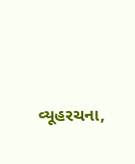વ્યૂહરચના,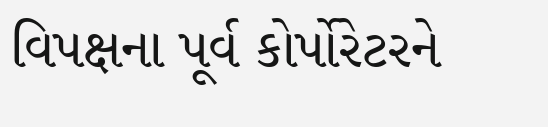વિપક્ષના પૂર્વ કોર્પોરેટરને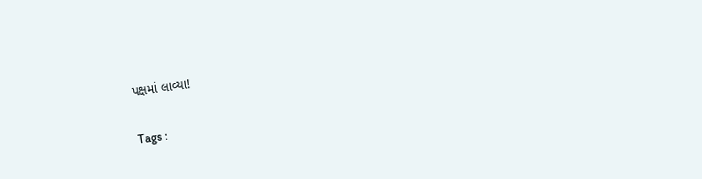પક્ષમાં લાવ્યા!

Tags :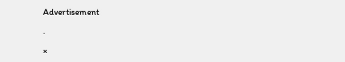Advertisement

.

×